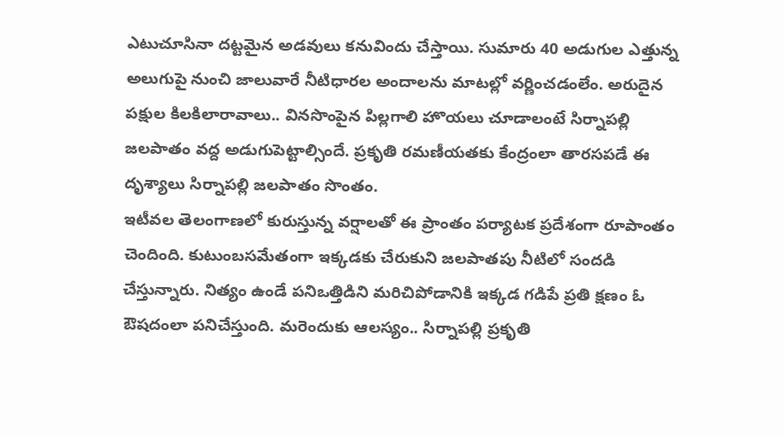ఎటుచూసినా దట్టమైన అడవులు కనువిందు చేస్తాయి. సుమారు 40 అడుగుల ఎత్తున్న అలుగుపై నుంచి జాలువారే నీటిధారల అందాలను మాటల్లో వర్ణించడంలేం. అరుదైన పక్షుల కిలకిలారావాలు.. వినసొంపైన పిల్లగాలి హొయలు చూడాలంటే సిర్నాపల్లి జలపాతం వద్ద అడుగుపెట్టాల్సిందే. ప్రకృతి రమణీయతకు కేంద్రంలా తారసపడే ఈ దృశ్యాలు సిర్నాపల్లి జలపాతం సొంతం.
ఇటీవల తెలంగాణలో కురుస్తున్న వర్షాలతో ఈ ప్రాంతం పర్యాటక ప్రదేశంగా రూపాంతం చెందింది. కుటుంబసమేతంగా ఇక్కడకు చేరుకుని జలపాతపు నీటిలో సందడి చేస్తున్నారు. నిత్యం ఉండే పనిఒత్తిడిని మరిచిపోడానికి ఇక్కడ గడిపే ప్రతి క్షణం ఓ ఔషదంలా పనిచేస్తుంది. మరెందుకు ఆలస్యం.. సిర్నాపల్లి ప్రకృతి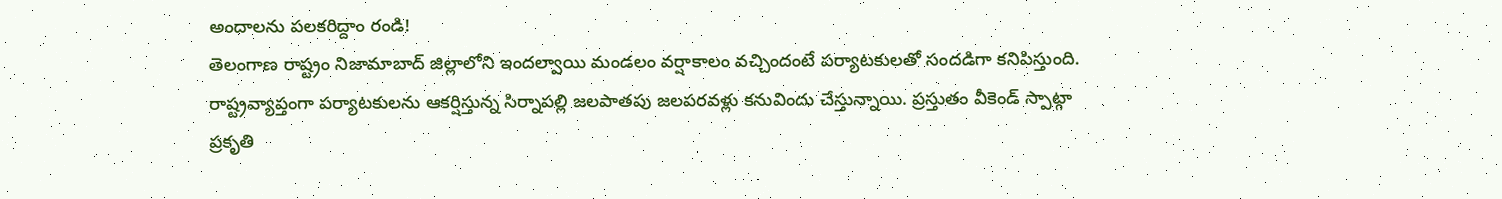అందాలను పలకరిద్దాం రండి!
తెలంగాణ రాష్ట్రం నిజామాబాద్ జిల్లాలోని ఇందల్వాయి మండలం వర్షాకాలం వచ్చిందంటే పర్యాటకులతో సందడిగా కనిపిస్తుంది. రాష్ట్రవ్యాప్తంగా పర్యాటకులను ఆకర్షిస్తున్న సిర్నాపల్లి జలపాతపు జలపరవళ్లు కనువిందు చేస్తున్నాయి. ప్రస్తుతం వీకెండ్ స్పాట్గా ప్రకృతి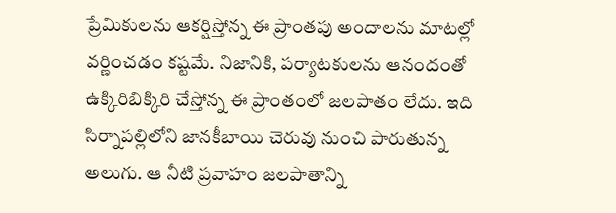ప్రేమికులను ఆకర్షిస్తోన్న ఈ ప్రాంతపు అందాలను మాటల్లో వర్ణించడం కష్టమే. నిజానికి, పర్యాటకులను ఆనందంతో ఉక్కిరిబిక్కిరి చేస్తోన్న ఈ ప్రాంతంలో జలపాతం లేదు. ఇది సిర్నాపల్లిలోని జానకీబాయి చెరువు నుంచి పారుతున్న అలుగు. ఆ నీటి ప్రవాహం జలపాతాన్ని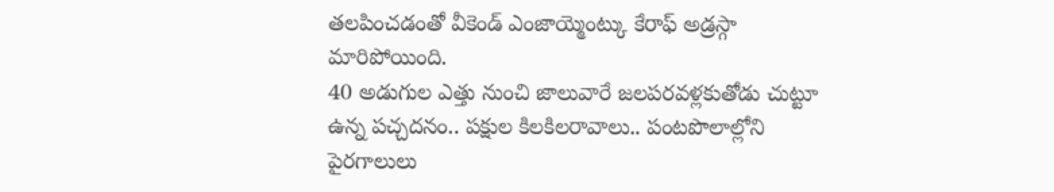తలపించడంతో వీకెండ్ ఎంజాయ్మెంట్కు కేరాఫ్ అడ్రస్గా మారిపోయింది.
40 అడుగుల ఎత్తు నుంచి జాలువారే జలపరవళ్లకుతోడు చుట్టూ ఉన్న పచ్చదనం.. పక్షుల కిలకిలరావాలు.. పంటపొలాల్లోని పైరగాలులు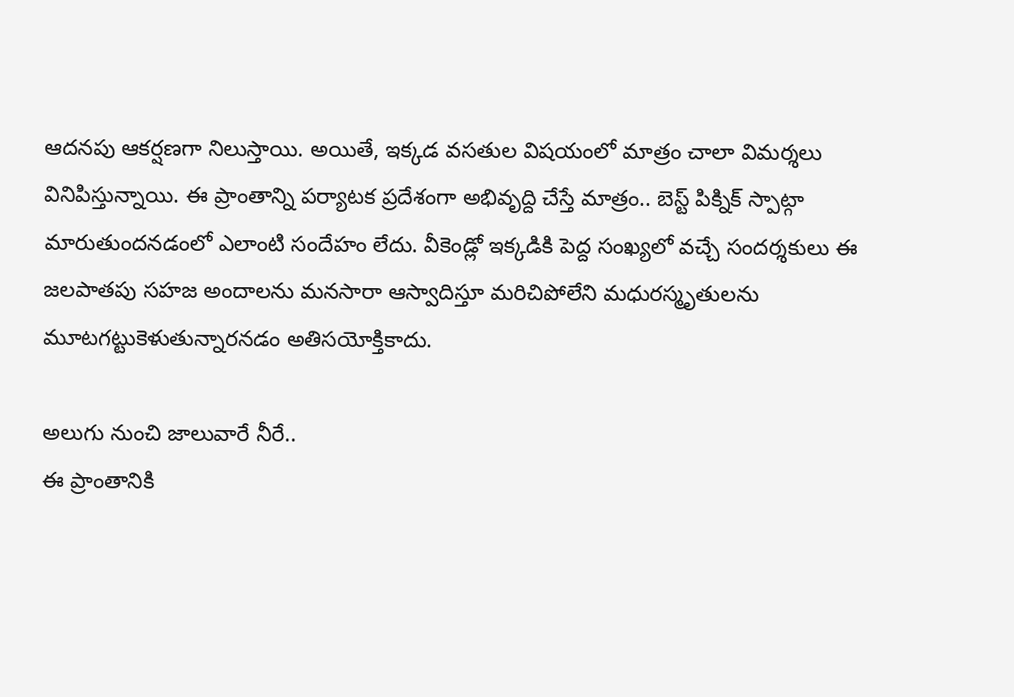ఆదనపు ఆకర్షణగా నిలుస్తాయి. అయితే, ఇక్కడ వసతుల విషయంలో మాత్రం చాలా విమర్శలు వినిపిస్తున్నాయి. ఈ ప్రాంతాన్ని పర్యాటక ప్రదేశంగా అభివృద్ది చేస్తే మాత్రం.. బెస్ట్ పిక్నిక్ స్పాట్గా మారుతుందనడంలో ఎలాంటి సందేహం లేదు. వీకెండ్లో ఇక్కడికి పెద్ద సంఖ్యలో వచ్చే సందర్శకులు ఈ జలపాతపు సహజ అందాలను మనసారా ఆస్వాదిస్తూ మరిచిపోలేని మధురస్మృతులను మూటగట్టుకెళుతున్నారనడం అతిసయోక్తికాదు.

అలుగు నుంచి జాలువారే నీరే..
ఈ ప్రాంతానికి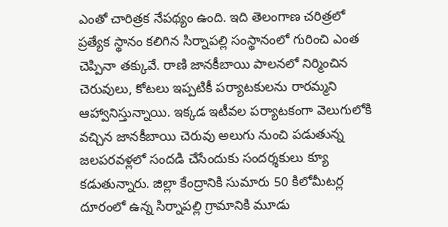ఎంతో చారిత్రక నేపథ్యం ఉంది. ఇది తెలంగాణ చరిత్రలో ప్రత్యేక స్థానం కలిగిన సిర్నాపల్లి సంస్థానంలో గురించి ఎంత చెప్పినా తక్కువే. రాణి జానకీబాయి పాలనలో నిర్మించిన చెరువులు, కోటలు ఇప్పటికీ పర్యాటకులను రారమ్మని ఆహ్వానిస్తున్నాయి. ఇక్కడ ఇటీవల పర్యాటకంగా వెలుగులోకి వచ్చిన జానకీబాయి చెరువు అలుగు నుంచి పడుతున్న జలపరవళ్లలో సందడి చేసేందుకు సందర్శకులు క్యూ కడుతున్నారు. జిల్లా కేంద్రానికి సుమారు 50 కిలోమీటర్ల దూరంలో ఉన్న సిర్నాపల్లి గ్రామానికి మూడు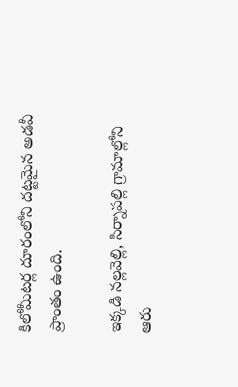కిలోమీటర్ల దూరంలోని దట్టమైన అడవీ ప్రాంతం ఉంది.

ఇక్కడి నల్లవెల్లి, సిర్నాపల్లి గ్రామాల్లోని ఆరు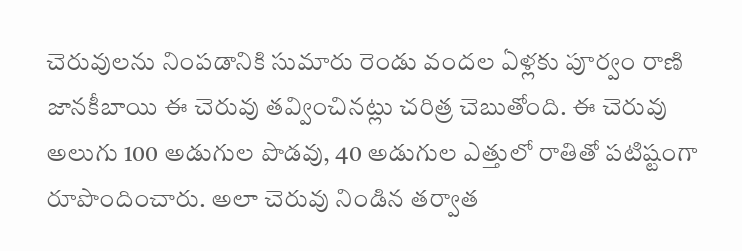చెరువులను నింపడానికి సుమారు రెండు వందల ఏళ్లకు పూర్వం రాణి జానకీబాయి ఈ చెరువు తవ్వించినట్లు చరిత్ర చెబుతోంది. ఈ చెరువు అలుగు 100 అడుగుల పొడవు, 40 అడుగుల ఎత్తులో రాతితో పటిష్టంగా రూపొందించారు. అలా చెరువు నిండిన తర్వాత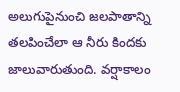అలుగుపైనుంచి జలపాతాన్ని తలపించేలా ఆ నీరు కిందకు జాలువారుతుంది. వర్షాకాలం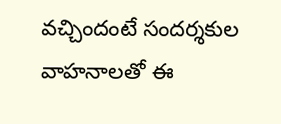వచ్చిందంటే సందర్శకుల వాహనాలతో ఈ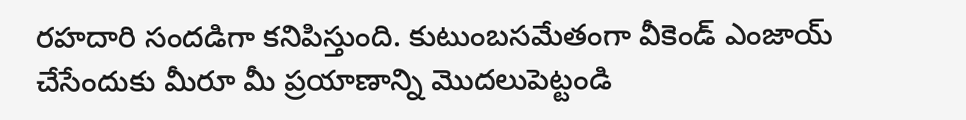రహదారి సందడిగా కనిపిస్తుంది. కుటుంబసమేతంగా వీకెండ్ ఎంజాయ్ చేసేందుకు మీరూ మీ ప్రయాణాన్ని మొదలుపెట్టండి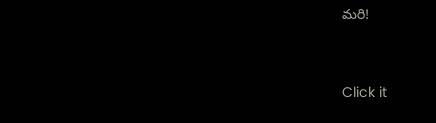మరి!



Click it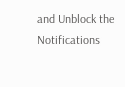and Unblock the Notifications